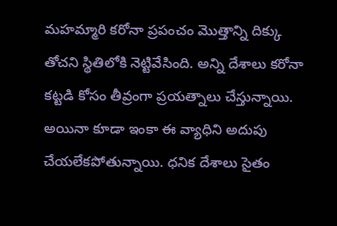మహమ్మారి కరోనా ప్రపంచం మొత్తాన్ని దిక్కు తోచని స్థితిలోకి నెట్టివేసింది. అన్ని దేశాలు కరోనా కట్టడి కోసం తీవ్రంగా ప్రయత్నాలు చేస్తున్నాయి. అయినా కూడా ఇంకా ఈ వ్యాధిని అదుపు చేయలేకపోతున్నాయి. ధనిక దేశాలు సైతం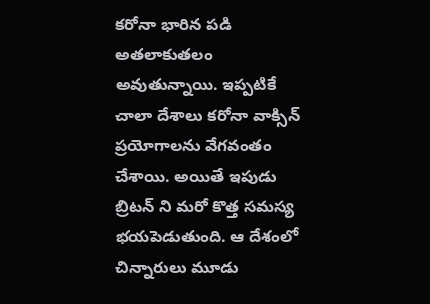కరోనా భారిన పడి అతలాకుతలం అవుతున్నాయి. ఇప్పటికే చాలా దేశాలు కరోనా వాక్సిన్ ప్రయోగాలను వేగవంతం చేశాయి. అయితే ఇపుడు బ్రిటన్ ని మరో కొత్త సమస్య భయపెడుతుంది. ఆ దేశంలో చిన్నారులు మూడు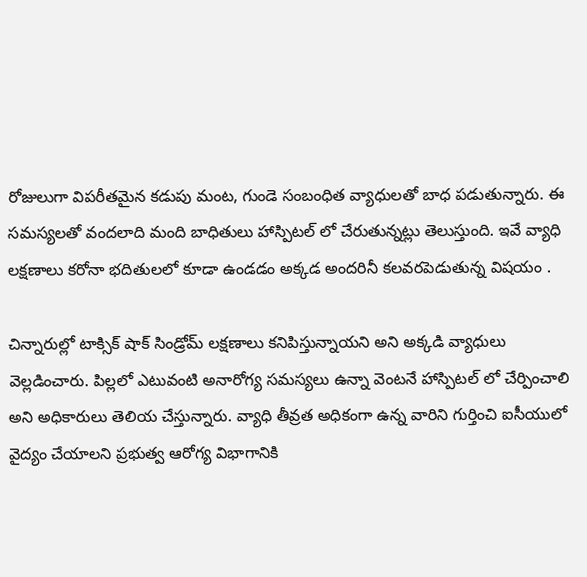రోజులుగా విపరీతమైన కడుపు మంట, గుండె సంబంధిత వ్యాధులతో బాధ పడుతున్నారు. ఈ సమస్యలతో వందలాది మంది బాధితులు హాస్పిటల్ లో చేరుతున్నట్లు తెలుస్తుంది. ఇవే వ్యాధి లక్షణాలు కరోనా భదితులలో కూడా ఉండడం అక్కడ అందరినీ కలవరపెడుతున్న విషయం .

చిన్నారుల్లో టాక్సిక్ షాక్ సిండ్రోమ్ లక్షణాలు కనిపిస్తున్నాయని అని అక్కడి వ్యాధులు వెల్లడించారు. పిల్లలో ఎటువంటి అనారోగ్య సమస్యలు ఉన్నా వెంటనే హాస్పిటల్ లో చేర్పించాలి అని అధికారులు తెలియ చేస్తున్నారు. వ్యాధి తీవ్రత అధికంగా ఉన్న వారిని గుర్తించి ఐసీయులో వైద్యం చేయాలని ప్రభుత్వ ఆరోగ్య విభాగానికి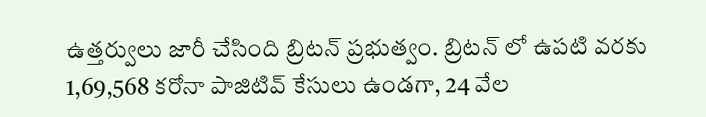ఉత్తర్వులు జారీ చేసింది బ్రిటన్ ప్రభుత్వం. బ్రిటన్ లో ఉపటి వరకు 1,69,568 కరోనా పాజిటివ్ కేసులు ఉండగా, 24 వేల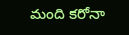మంది కరోనా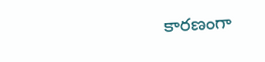కారణంగా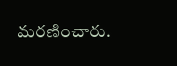మరణించారు.